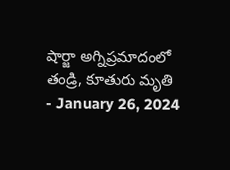షార్జా అగ్నిప్రమాదంలో తండ్రి, కూతురు మృతి
- January 26, 2024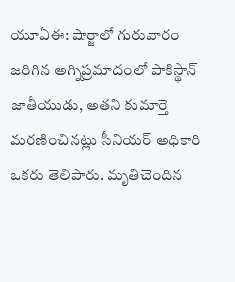యూఏఈ: షార్జాలో గురువారం జరిగిన అగ్నిప్రమాదంలో పాకిస్థాన్ జాతీయుడు, అతని కుమార్తె మరణించినట్లు సీనియర్ అధికారి ఒకరు తెలిపారు. మృతిచెందిన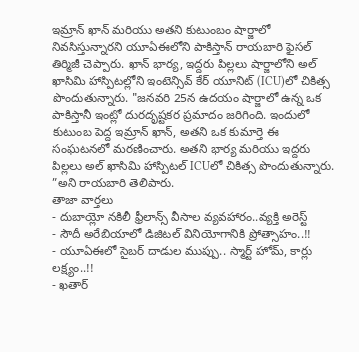ఇమ్రాన్ ఖాన్ మరియు అతని కుటుంబం షార్జాలో నివసిస్తున్నారని యూఏఈలోని పాకిస్తాన్ రాయబారి ఫైసల్ తిర్మిజీ చెప్పారు. ఖాన్ భార్య, ఇద్దరు పిల్లలు షార్జాలోని అల్ ఖాసిమి హాస్పిటల్లోని ఇంటెన్సివ్ కేర్ యూనిట్ (ICU)లో చికిత్స పొందుతున్నారు. "జనవరి 25న ఉదయం షార్జాలో ఉన్న ఒక పాకిస్తానీ ఇంట్లో దురదృష్టకర ప్రమాదం జరిగింది. ఇందులో కుటుంబ పెద్ద ఇమ్రాన్ ఖాన్, అతని ఒక కుమార్తె ఈ సంఘటనలో మరణించారు. అతని భార్య మరియు ఇద్దరు పిల్లలు అల్ ఖాసిమి హాస్పిటల్ ICUలో చికిత్స పొందుతున్నారు. ”అని రాయబారి తెలిపారు.
తాజా వార్తలు
- దుబాయ్లో నకిలీ ఫ్రీలాన్స్ వీసాల వ్యవహారం..వ్యక్తి అరెస్ట్
- సౌదీ అరేబియాలో డిజిటల్ వినియోగానికి ప్రోత్సాహం..!!
- యూఏఈలో సైబర్ దాడుల ముప్పు.. స్మార్ట్ హోమ్, కార్లు లక్ష్యం..!!
- ఖతార్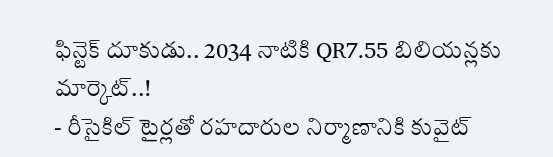ఫిన్టెక్ దూకుడు.. 2034 నాటికి QR7.55 బిలియన్లకు మార్కెట్..!
- రీసైకిల్ టైర్లతో రహదారుల నిర్మాణానికి కువైట్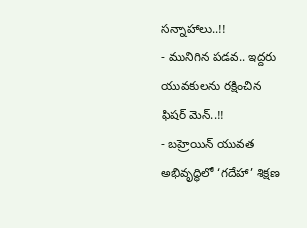సన్నాహాలు..!!
- మునిగిన పడవ.. ఇద్దరు యువకులను రక్షించిన ఫిషర్ మెన్..!!
- బహ్రెయిన్ యువత అభివృద్ధిలో ‘గదేహా’ శిక్షణ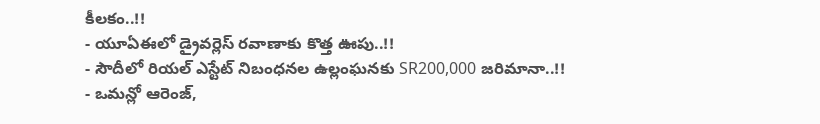కీలకం..!!
- యూఏఈలో డ్రైవర్లెస్ రవాణాకు కొత్త ఊపు..!!
- సౌదీలో రియల్ ఎస్టేట్ నిబంధనల ఉల్లంఘనకు SR200,000 జరిమానా..!!
- ఒమన్లో ఆరెంజ్,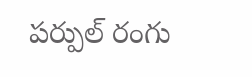పర్పుల్ రంగు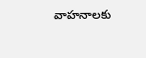వాహనాలకు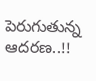పెరుగుతున్న ఆదరణ..!!